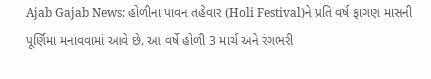Ajab Gajab News: હોળીના પાવન તહેવાર (Holi Festival)ને પ્રતિ વર્ષ ફાગણ માસની પૂર્ણિમા મનાવવામાં આવે છે. આ વર્ષે હોળી 3 માર્ચ અને રંગભરી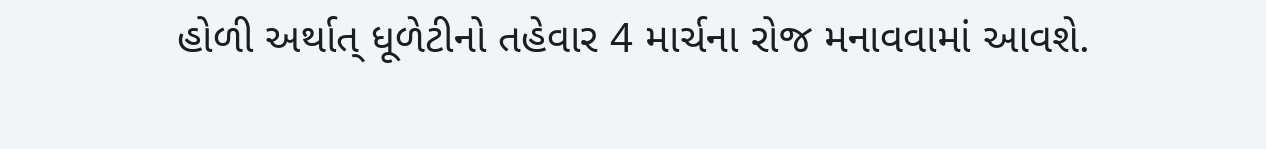હોળી અર્થાત્ ધૂળેટીનો તહેવાર 4 માર્ચના રોજ મનાવવામાં આવશે.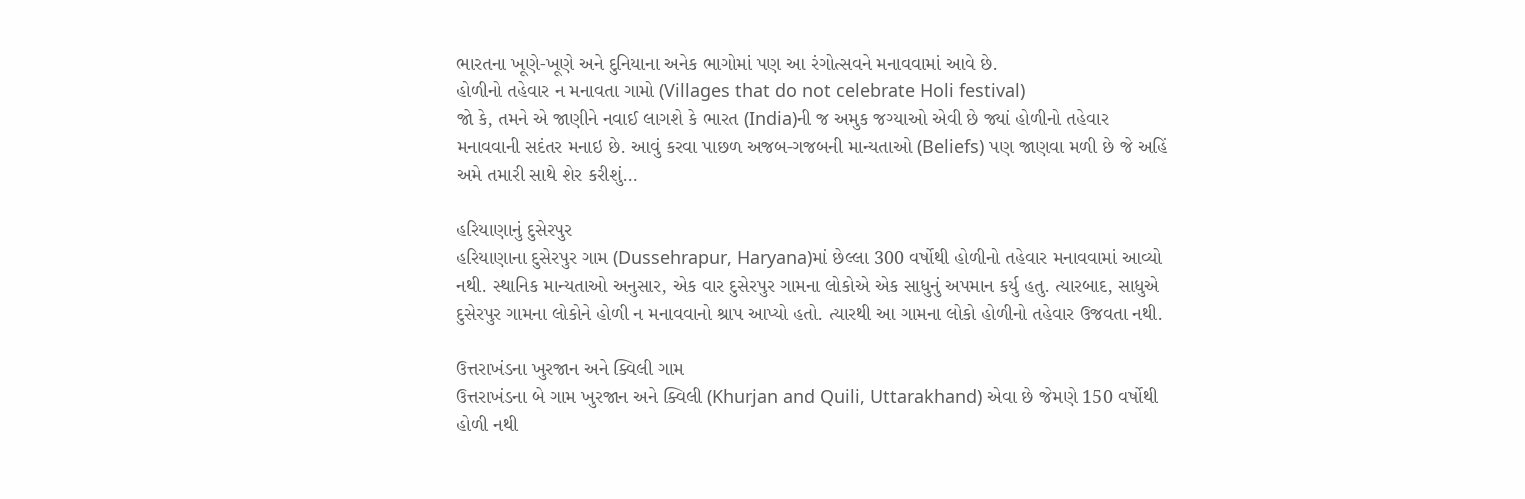ભારતના ખૂણે-ખૂણે અને દુનિયાના અનેક ભાગોમાં પણ આ રંગોત્સવને મનાવવામાં આવે છે.
હોળીનો તહેવાર ન મનાવતા ગામો (Villages that do not celebrate Holi festival)
જો કે, તમને એ જાણીને નવાઈ લાગશે કે ભારત (India)ની જ અમુક જગ્યાઓ એવી છે જ્યાં હોળીનો તહેવાર મનાવવાની સદંતર મનાઇ છે. આવું કરવા પાછળ અજબ-ગજબની માન્યતાઓ (Beliefs) પણ જાણવા મળી છે જે અહિં અમે તમારી સાથે શેર કરીશું…

હરિયાણાનું દુસેરપુર
હરિયાણાના દુસેરપુર ગામ (Dussehrapur, Haryana)માં છેલ્લા 300 વર્ષોથી હોળીનો તહેવાર મનાવવામાં આવ્યો નથી. સ્થાનિક માન્યતાઓ અનુસાર, એક વાર દુસેરપુર ગામના લોકોએ એક સાધુનું અપમાન કર્યુ હતુ. ત્યારબાદ, સાધુએ દુસેરપુર ગામના લોકોને હોળી ન મનાવવાનો શ્રાપ આપ્યો હતો. ત્યારથી આ ગામના લોકો હોળીનો તહેવાર ઉજવતા નથી.

ઉત્તરાખંડના ખુરજાન અને ક્વિલી ગામ
ઉત્તરાખંડના બે ગામ ખુરજાન અને ક્વિલી (Khurjan and Quili, Uttarakhand) એવા છે જેમણે 150 વર્ષોથી હોળી નથી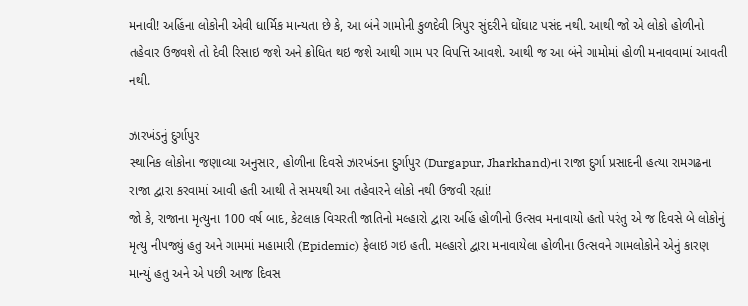મનાવી! અહિંના લોકોની એવી ધાર્મિક માન્યતા છે કે, આ બંને ગામોની કુળદેવી ત્રિપુર સુંદરીને ઘોંઘાટ પસંદ નથી. આથી જો એ લોકો હોળીનો તહેવાર ઉજવશે તો દેવી રિસાઇ જશે અને ક્રોધિત થઇ જશે આથી ગામ પર વિપત્તિ આવશે. આથી જ આ બંને ગામોમાં હોળી મનાવવામાં આવતી નથી.

ઝારખંડનું દુર્ગાપુર
સ્થાનિક લોકોના જણાવ્યા અનુસાર, હોળીના દિવસે ઝારખંડના દુર્ગાપુર (Durgapur, Jharkhand)ના રાજા દુર્ગા પ્રસાદની હત્યા રામગઢના રાજા દ્વારા કરવામાં આવી હતી આથી તે સમયથી આ તહેવારને લોકો નથી ઉજવી રહ્યાં!
જો કે, રાજાના મૃત્યુના 100 વર્ષ બાદ, કેટલાક વિચરતી જાતિનો મલ્હારો દ્વારા અહિં હોળીનો ઉત્સવ મનાવાયો હતો પરંતુ એ જ દિવસે બે લોકોનું મૃત્યુ નીપજ્યું હતુ અને ગામમાં મહામારી (Epidemic) ફેલાઇ ગઇ હતી. મલ્હારો દ્વારા મનાવાયેલા હોળીના ઉત્સવને ગામલોકોને એનું કારણ માન્યું હતુ અને એ પછી આજ દિવસ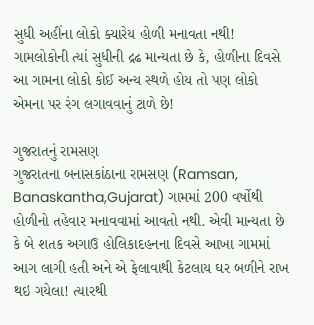સુધી અહીંના લોકો ક્યારેય હોળી મનાવતા નથી! ગામલોકોની ત્યાં સુધીની દ્રઢ માન્યતા છે કે, હોળીના દિવસે આ ગામના લોકો કોઈ અન્ય સ્થળે હોય તો પણ લોકો એમના પર રંગ લગાવવાનું ટાળે છે!

ગુજરાતનું રામસણ
ગુજરાતના બનાસકાંઠાના રામસણ (Ramsan, Banaskantha,Gujarat) ગામમાં 200 વર્ષોથી હોળીનો તહેવાર મનાવવામાં આવતો નથી. એવી માન્યતા છે કે બે શતક અગાઉ હોલિકાદહનના દિવસે આખા ગામમાં આગ લાગી હતી અને એ ફેલાવાથી કેટલાય ઘર બળીને રાખ થઇ ગયેલા! ત્યારથી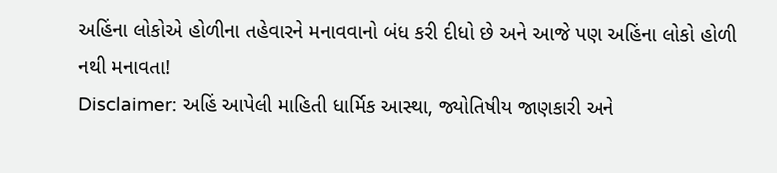અહિંના લોકોએ હોળીના તહેવારને મનાવવાનો બંધ કરી દીધો છે અને આજે પણ અહિંના લોકો હોળી નથી મનાવતા!
Disclaimer: અહિં આપેલી માહિતી ધાર્મિક આસ્થા, જ્યોતિષીય જાણકારી અને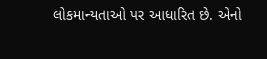લોકમાન્યતાઓ પર આધારિત છે. એનો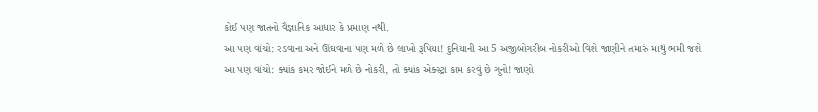કોઈ પણ જાતનો વૈજ્ઞાનિક આધાર કે પ્રમાણ નથી.
આ પણ વાંચો: રડવાના અને ઊંઘવાના પણ મળે છે લાખો રૂપિયા! દુનિયાની આ 5 અજીબોગરીબ નોકરીઓ વિશે જાણીને તમારું માથું ભમી જશે
આ પણ વાંચો: ક્યાંક કમર જોઈને મળે છે નોકરી, તો ક્યાંક એક્સ્ટ્રા કામ કરવું છે ગુનો! જાણો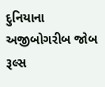દુનિયાના અજીબોગરીબ જોબ રૂલ્સ